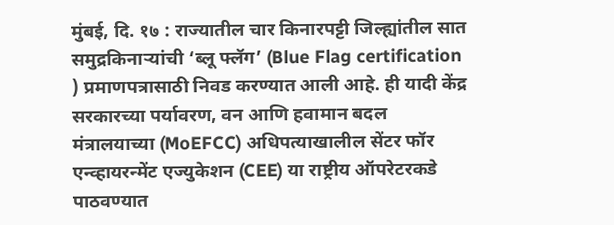मुंबई, दि. १७ : राज्यातील चार किनारपट्टी जिल्ह्यांतील सात समुद्रकिनाऱ्यांची ‘ब्लू फ्लॅग’ (Blue Flag certification ) प्रमाणपत्रासाठी निवड करण्यात आली आहे. ही यादी केंद्र सरकारच्या पर्यावरण, वन आणि हवामान बदल मंत्रालयाच्या (MoEFCC) अधिपत्याखालील सेंटर फॉर एन्व्हायरन्मेंट एज्युकेशन (CEE) या राष्ट्रीय ऑपरेटरकडे पाठवण्यात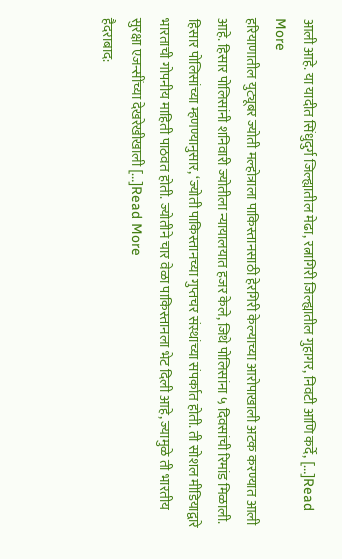आली आहे. या यादीत सिंधुदुर्ग जिल्ह्यातील मेढा, रत्नागिरी जिल्ह्यातील गुहागर, निवटी आणि कर्दे, […]Read More
हरियाणातील युट्यूबर ज्योती मल्होत्राला पाकिस्तानसाठी हेरगिरी केल्याच्या आरोपाखाली अटक करण्यात आली आहे. हिसार पोलिसांनी शनिवारी ज्योतीला न्यायालयात हजर केले, जिथे पोलिसांना ५ दिवसांची रिमांड मिळाली. हिसार पोलिसांच्या म्हणण्यानुसार, ‘ज्योती पाकिस्तानच्या गुप्तचर संस्थांच्या संपर्कात होती. ती सोशल मीडियाद्वारे भारताची गोपनीय माहिती पाठवत होती. ज्योतीने चार वेळा पाकिस्तानला भेट दिली आहे, ज्यामुळे ती भारतीय सुरक्षा एजन्सींच्या देखरेखीखाली […]Read More
हैदराबाद: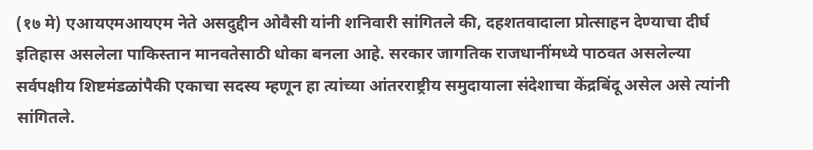(१७ मे) एआयएमआयएम नेते असदुद्दीन ओवैसी यांनी शनिवारी सांगितले की, दहशतवादाला प्रोत्साहन देण्याचा दीर्घ इतिहास असलेला पाकिस्तान मानवतेसाठी धोका बनला आहे. सरकार जागतिक राजधानींमध्ये पाठवत असलेल्या सर्वपक्षीय शिष्टमंडळांपैकी एकाचा सदस्य म्हणून हा त्यांच्या आंतरराष्ट्रीय समुदायाला संदेशाचा केंद्रबिंदू असेल असे त्यांनी सांगितले.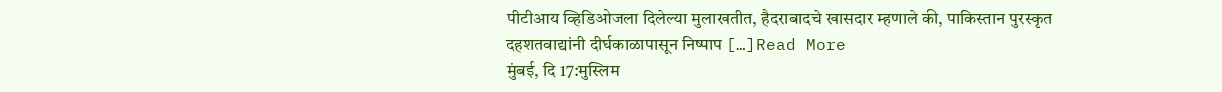पीटीआय व्हिडिओजला दिलेल्या मुलाखतीत, हैदराबादचे खासदार म्हणाले की, पाकिस्तान पुरस्कृत दहशतवाद्यांनी दीर्घकाळापासून निष्पाप […]Read More
मुंबई, दि 17:मुस्लिम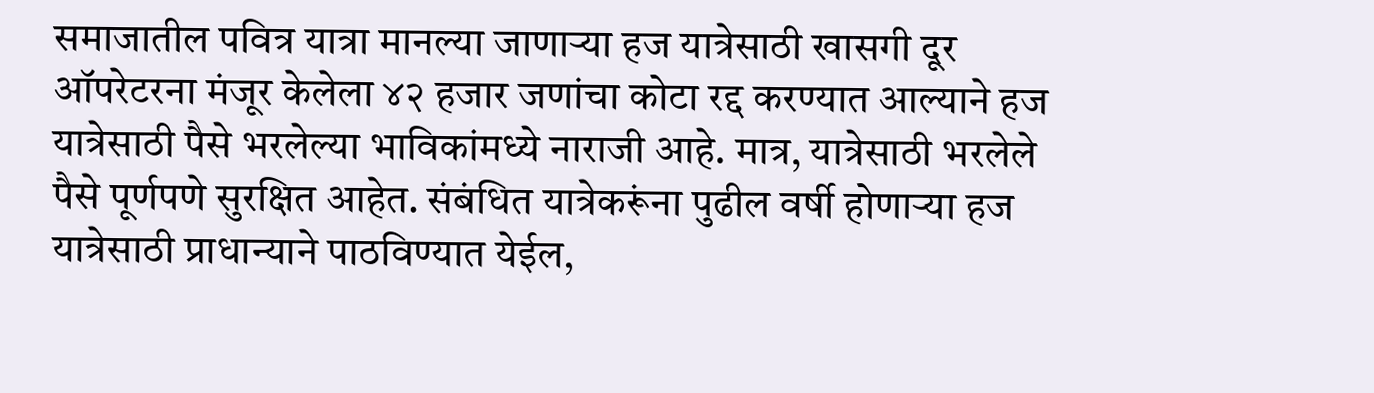समाजातील पवित्र यात्रा मानल्या जाणाऱ्या हज यात्रेसाठी खासगी दूर ऑपरेटरना मंजूर केलेला ४२ हजार जणांचा कोटा रद्द करण्यात आल्याने हज यात्रेसाठी पैसे भरलेल्या भाविकांमध्ये नाराजी आहे. मात्र, यात्रेसाठी भरलेले पैसे पूर्णपणे सुरक्षित आहेत. संबंधित यात्रेकरूंना पुढील वर्षी होणाऱ्या हज यात्रेसाठी प्राधान्याने पाठविण्यात येईल,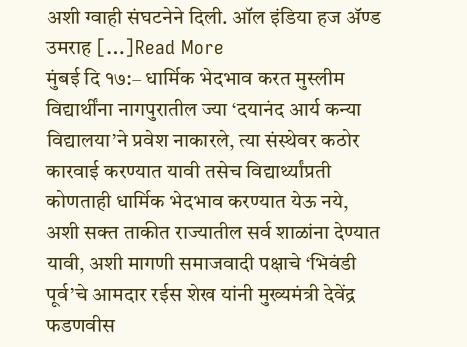अशी ग्वाही संघटनेने दिली. ऑल इंडिया हज ॲण्ड उमराह […]Read More
मुंबई दि १७:– धार्मिक भेदभाव करत मुस्लीम विद्यार्थींना नागपुरातील ज्या ‘दयानंद आर्य कन्या विद्यालया’ने प्रवेश नाकारले, त्या संस्थेवर कठोर कारवाई करण्यात यावी तसेच विद्यार्थ्यांप्रती कोणताही धार्मिक भेदभाव करण्यात येऊ नये, अशी सक्त ताकीत राज्यातील सर्व शाळांना देण्यात यावी, अशी मागणी समाजवादी पक्षाचे ‘भिवंडी पूर्व’चे आमदार रईस शेख यांनी मुख्यमंत्री देवेंद्र फडणवीस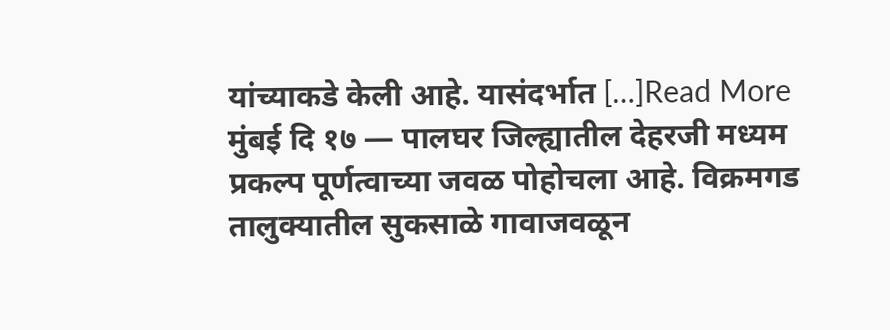यांच्याकडे केली आहे. यासंदर्भात […]Read More
मुंबई दि १७ — पालघर जिल्ह्यातील देहरजी मध्यम प्रकल्प पूर्णत्वाच्या जवळ पोहोचला आहे. विक्रमगड तालुक्यातील सुकसाळे गावाजवळून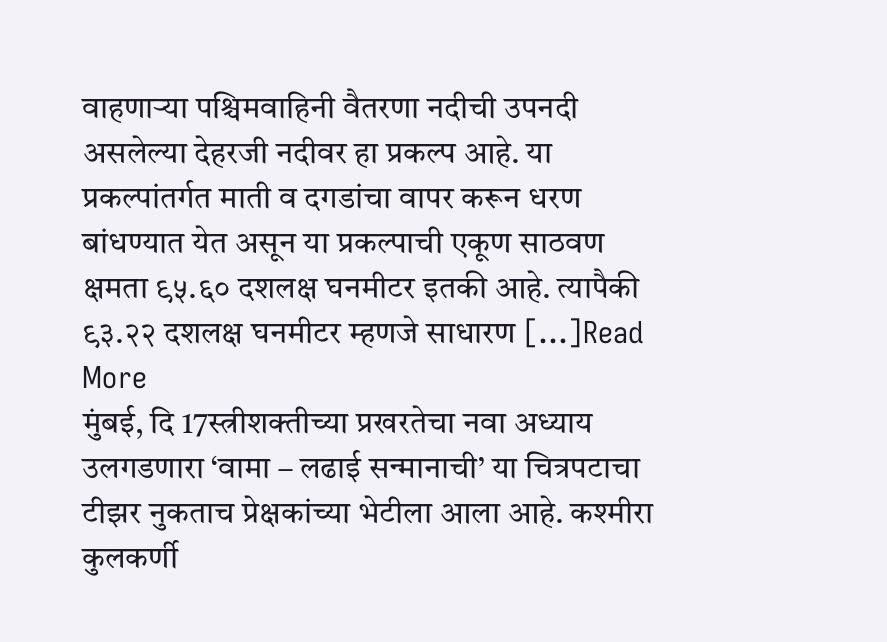वाहणाऱ्या पश्चिमवाहिनी वैतरणा नदीची उपनदी असलेल्या देहरजी नदीवर हा प्रकल्प आहे. या प्रकल्पांतर्गत माती व दगडांचा वापर करून धरण बांधण्यात येत असून या प्रकल्पाची एकूण साठवण क्षमता ९५.६० दशलक्ष घनमीटर इतकी आहे. त्यापैकी ९३.२२ दशलक्ष घनमीटर म्हणजे साधारण […]Read More
मुंबई, दि 17स्त्रीशक्तीच्या प्रखरतेचा नवा अध्याय उलगडणारा ‘वामा – लढाई सन्मानाची’ या चित्रपटाचा टीझर नुकताच प्रेक्षकांच्या भेटीला आला आहे. कश्मीरा कुलकर्णी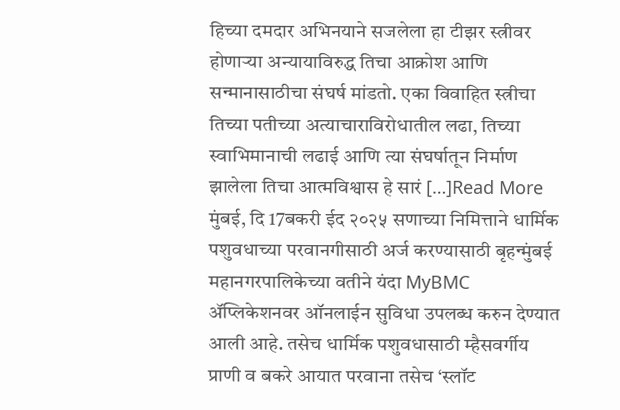हिच्या दमदार अभिनयाने सजलेला हा टीझर स्त्रीवर होणाऱ्या अन्यायाविरुद्ध तिचा आक्रोश आणि सन्मानासाठीचा संघर्ष मांडतो. एका विवाहित स्त्रीचा तिच्या पतीच्या अत्याचाराविरोधातील लढा, तिच्या स्वाभिमानाची लढाई आणि त्या संघर्षातून निर्माण झालेला तिचा आत्मविश्वास हे सारं […]Read More
मुंबई, दि 17बकरी ईद २०२५ सणाच्या निमित्ताने धार्मिक पशुवधाच्या परवानगीसाठी अर्ज करण्यासाठी बृहन्मुंबई महानगरपालिकेच्या वतीने यंदा MyBMC ॲप्लिकेशनवर ऑनलाईन सुविधा उपलब्ध करुन देण्यात आली आहे. तसेच धार्मिक पशुवधासाठी म्हैसवर्गीय प्राणी व बकरे आयात परवाना तसेच ‘स्लॉट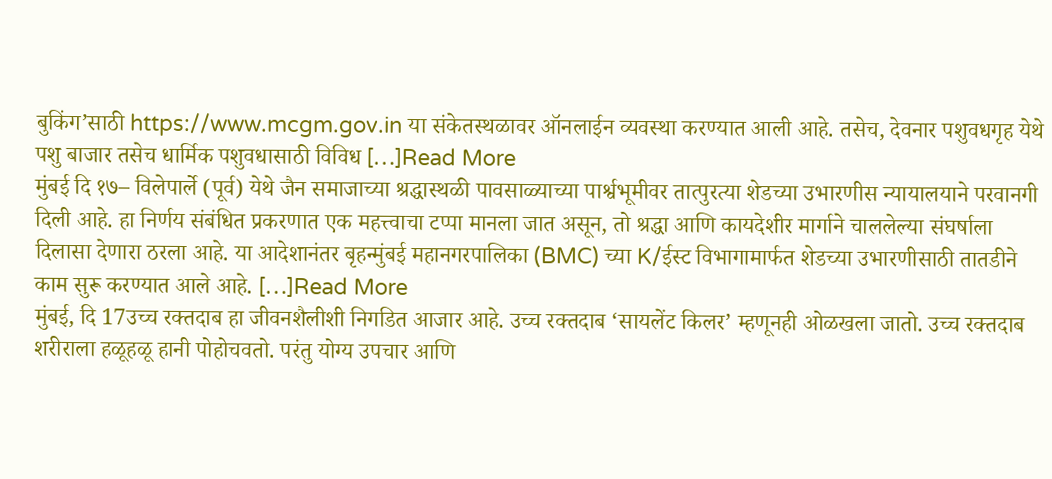बुकिंग’साठी https://www.mcgm.gov.in या संकेतस्थळावर ऑनलाईन व्यवस्था करण्यात आली आहे. तसेच, देवनार पशुवधगृह येथे पशु बाजार तसेच धार्मिक पशुवधासाठी विविध […]Read More
मुंबई दि १७– विलेपार्ले (पूर्व) येथे जैन समाजाच्या श्रद्धास्थळी पावसाळ्याच्या पार्श्वभूमीवर तात्पुरत्या शेडच्या उभारणीस न्यायालयाने परवानगी दिली आहे. हा निर्णय संबंधित प्रकरणात एक महत्त्वाचा टप्पा मानला जात असून, तो श्रद्धा आणि कायदेशीर मार्गाने चाललेल्या संघर्षाला दिलासा देणारा ठरला आहे. या आदेशानंतर बृहन्मुंबई महानगरपालिका (BMC) च्या K/ईस्ट विभागामार्फत शेडच्या उभारणीसाठी तातडीने काम सुरू करण्यात आले आहे. […]Read More
मुंबई, दि 17उच्च रक्तदाब हा जीवनशैलीशी निगडित आजार आहे. उच्च रक्तदाब ‘सायलेंट किलर’ म्हणूनही ओळखला जातो. उच्च रक्तदाब शरीराला हळूहळू हानी पोहोचवतो. परंतु योग्य उपचार आणि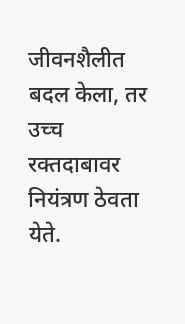जीवनशैलीत बदल केला, तर उच्च रक्तदाबावर नियंत्रण ठेवता येते.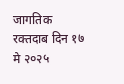जागतिक रक्तदाब दिन १७ मे २०२५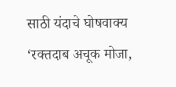साठी यंदाचे घोषवाक्य ‘रक्तदाब अचूक मोजा,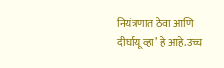नियंत्रणात ठेवा आणि दीर्घायू व्हा’ हे आहे.उच्च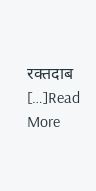रक्तदाब […]Read More